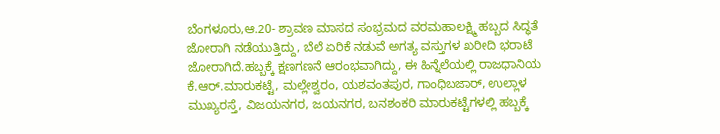ಬೆಂಗಳೂರು,ಆ.20- ಶ್ರಾವಣ ಮಾಸದ ಸಂಭ್ರಮದ ವರಮಹಾಲಕ್ಷ್ಮಿ ಹಬ್ಬದ ಸಿದ್ಧತೆ ಜೋರಾಗಿ ನಡೆಯುತ್ತಿದ್ದು, ಬೆಲೆ ಏರಿಕೆ ನಡುವೆ ಅಗತ್ಯ ವಸ್ತುಗಳ ಖರೀದಿ ಭರಾಟೆ ಜೋರಾಗಿದೆ.ಹಬ್ಬಕ್ಕೆ ಕ್ಷಣಗಣನೆ ಆರಂಭವಾಗಿದ್ದು, ಈ ಹಿನ್ನೆಲೆಯಲ್ಲಿ ರಾಜಧಾನಿಯ ಕೆ.ಆರ್.ಮಾರುಕಟ್ಟೆ, ಮಲ್ಲೇಶ್ವರಂ, ಯಶವಂತಪುರ, ಗಾಂಧಿಬಜಾರ್, ಉಲ್ಲಾಳ ಮುಖ್ಯರಸ್ತೆ, ವಿಜಯನಗರ, ಜಯನಗರ, ಬನಶಂಕರಿ ಮಾರುಕಟ್ಟೆಗಳಲ್ಲಿ ಹಬ್ಬಕ್ಕೆ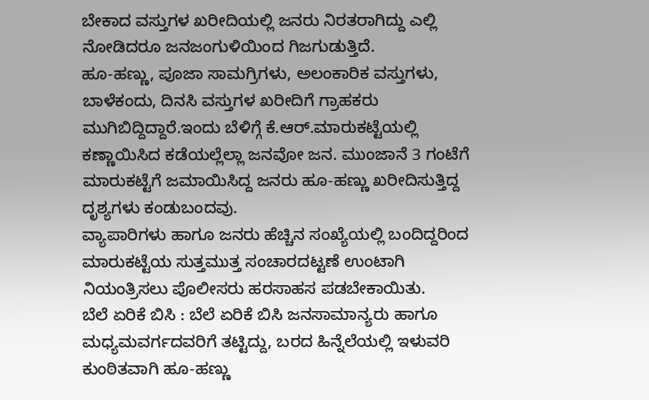ಬೇಕಾದ ವಸ್ತುಗಳ ಖರೀದಿಯಲ್ಲಿ ಜನರು ನಿರತರಾಗಿದ್ದು ಎಲ್ಲಿ ನೋಡಿದರೂ ಜನಜಂಗುಳಿಯಿಂದ ಗಿಜಗುಡುತ್ತಿದೆ.
ಹೂ-ಹಣ್ಣು, ಪೂಜಾ ಸಾಮಗ್ರಿಗಳು, ಅಲಂಕಾರಿಕ ವಸ್ತುಗಳು, ಬಾಳೆಕಂದು, ದಿನಸಿ ವಸ್ತುಗಳ ಖರೀದಿಗೆ ಗ್ರಾಹಕರು ಮುಗಿಬಿದ್ದಿದ್ದಾರೆ.ಇಂದು ಬೆಳಿಗ್ಗೆ ಕೆ.ಆರ್.ಮಾರುಕಟ್ಟೆಯಲ್ಲಿ ಕಣ್ಣಾಯಿಸಿದ ಕಡೆಯಲ್ಲೆಲ್ಲಾ ಜನವೋ ಜನ. ಮುಂಜಾನೆ 3 ಗಂಟೆಗೆ ಮಾರುಕಟ್ಟೆಗೆ ಜಮಾಯಿಸಿದ್ದ ಜನರು ಹೂ-ಹಣ್ಣು ಖರೀದಿಸುತ್ತಿದ್ದ ದೃಶ್ಯಗಳು ಕಂಡುಬಂದವು.
ವ್ಯಾಪಾರಿಗಳು ಹಾಗೂ ಜನರು ಹೆಚ್ಚಿನ ಸಂಖ್ಯೆಯಲ್ಲಿ ಬಂದಿದ್ದರಿಂದ ಮಾರುಕಟ್ಟೆಯ ಸುತ್ತಮುತ್ತ ಸಂಚಾರದಟ್ಟಣೆ ಉಂಟಾಗಿ ನಿಯಂತ್ರಿಸಲು ಪೊಲೀಸರು ಹರಸಾಹಸ ಪಡಬೇಕಾಯಿತು.
ಬೆಲೆ ಏರಿಕೆ ಬಿಸಿ : ಬೆಲೆ ಏರಿಕೆ ಬಿಸಿ ಜನಸಾಮಾನ್ಯರು ಹಾಗೂ ಮಧ್ಯಮವರ್ಗದವರಿಗೆ ತಟ್ಟಿದ್ದು, ಬರದ ಹಿನ್ನೆಲೆಯಲ್ಲಿ ಇಳುವರಿ ಕುಂಠಿತವಾಗಿ ಹೂ-ಹಣ್ಣು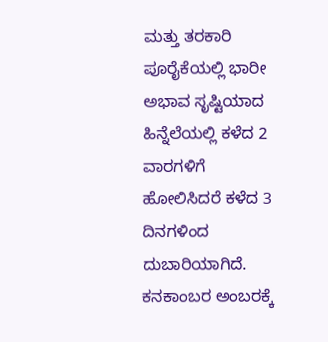ಮತ್ತು ತರಕಾರಿ ಪೂರೈಕೆಯಲ್ಲಿ ಭಾರೀ ಅಭಾವ ಸೃಷ್ಟಿಯಾದ ಹಿನ್ನೆಲೆಯಲ್ಲಿ ಕಳೆದ 2 ವಾರಗಳಿಗೆ ಹೋಲಿಸಿದರೆ ಕಳೆದ 3 ದಿನಗಳಿಂದ ದುಬಾರಿಯಾಗಿದೆ.
ಕನಕಾಂಬರ ಅಂಬರಕ್ಕೆ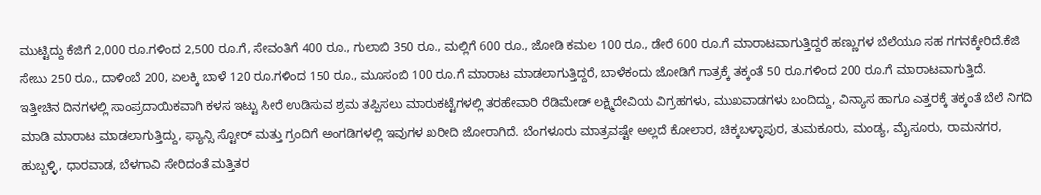ಮುಟ್ಟಿದ್ದು ಕೆಜಿಗೆ 2,000 ರೂ.ಗಳಿಂದ 2,500 ರೂ.ಗೆ, ಸೇವಂತಿಗೆ 400 ರೂ., ಗುಲಾಬಿ 350 ರೂ., ಮಲ್ಲಿಗೆ 600 ರೂ., ಜೋಡಿ ಕಮಲ 100 ರೂ., ಡೇರೆ 600 ರೂ.ಗೆ ಮಾರಾಟವಾಗುತ್ತಿದ್ದರೆ ಹಣ್ಣುಗಳ ಬೆಲೆಯೂ ಸಹ ಗಗನಕ್ಕೇರಿದೆ.ಕೆಜಿ ಸೇಬು 250 ರೂ., ದಾಳಿಂಬೆ 200, ಏಲಕ್ಕಿ ಬಾಳೆ 120 ರೂ.ಗಳಿಂದ 150 ರೂ., ಮೂಸಂಬಿ 100 ರೂ.ಗೆ ಮಾರಾಟ ಮಾಡಲಾಗುತ್ತಿದ್ದರೆ, ಬಾಳೆಕಂದು ಜೋಡಿಗೆ ಗಾತ್ರಕ್ಕೆ ತಕ್ಕಂತೆ 50 ರೂ.ಗಳಿಂದ 200 ರೂ.ಗೆ ಮಾರಾಟವಾಗುತ್ತಿದೆ.
ಇತ್ತೀಚಿನ ದಿನಗಳಲ್ಲಿ ಸಾಂಪ್ರದಾಯಿಕವಾಗಿ ಕಳಸ ಇಟ್ಟು ಸೀರೆ ಉಡಿಸುವ ಶ್ರಮ ತಪ್ಪಿಸಲು ಮಾರುಕಟ್ಟೆಗಳಲ್ಲಿ ತರಹೇವಾರಿ ರೆಡಿಮೇಡ್ ಲಕ್ಷ್ಮಿದೇವಿಯ ವಿಗ್ರಹಗಳು, ಮುಖವಾಡಗಳು ಬಂದಿದ್ದು, ವಿನ್ಯಾಸ ಹಾಗೂ ಎತ್ತರಕ್ಕೆ ತಕ್ಕಂತೆ ಬೆಲೆ ನಿಗದಿ ಮಾಡಿ ಮಾರಾಟ ಮಾಡಲಾಗುತ್ತಿದ್ದು, ಫ್ಯಾನ್ಸಿ ಸ್ಟೋರ್ ಮತ್ತು ಗ್ರಂದಿಗೆ ಅಂಗಡಿಗಳಲ್ಲಿ ಇವುಗಳ ಖರೀದಿ ಜೋರಾಗಿದೆ. ಬೆಂಗಳೂರು ಮಾತ್ರವಷ್ಟೇ ಅಲ್ಲದೆ ಕೋಲಾರ, ಚಿಕ್ಕಬಳ್ಳಾಪುರ, ತುಮಕೂರು, ಮಂಡ್ಯ, ಮೈಸೂರು, ರಾಮನಗರ, ಹುಬ್ಬಳ್ಳಿ, ಧಾರವಾಡ, ಬೆಳಗಾವಿ ಸೇರಿದಂತೆ ಮತ್ತಿತರ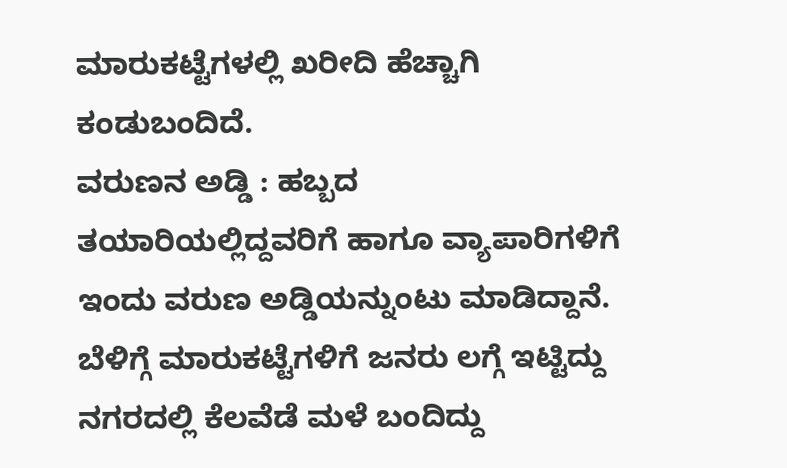ಮಾರುಕಟ್ಟೆಗಳಲ್ಲಿ ಖರೀದಿ ಹೆಚ್ಚಾಗಿ ಕಂಡುಬಂದಿದೆ.
ವರುಣನ ಅಡ್ಡಿ : ಹಬ್ಬದ ತಯಾರಿಯಲ್ಲಿದ್ದವರಿಗೆ ಹಾಗೂ ವ್ಯಾಪಾರಿಗಳಿಗೆ ಇಂದು ವರುಣ ಅಡ್ಡಿಯನ್ನುಂಟು ಮಾಡಿದ್ದಾನೆ. ಬೆಳಿಗ್ಗೆ ಮಾರುಕಟ್ಟೆಗಳಿಗೆ ಜನರು ಲಗ್ಗೆ ಇಟ್ಟಿದ್ದು ನಗರದಲ್ಲಿ ಕೆಲವೆಡೆ ಮಳೆ ಬಂದಿದ್ದು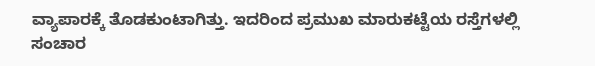ವ್ಯಾಪಾರಕ್ಕೆ ತೊಡಕುಂಟಾಗಿತ್ತು. ಇದರಿಂದ ಪ್ರಮುಖ ಮಾರುಕಟ್ಟೆಯ ರಸ್ತೆಗಳಲ್ಲಿ ಸಂಚಾರ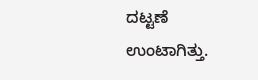ದಟ್ಟಣೆ ಉಂಟಾಗಿತ್ತು.